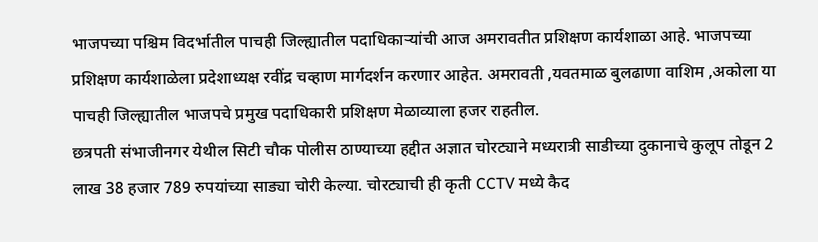भाजपच्या पश्चिम विदर्भातील पाचही जिल्ह्यातील पदाधिकाऱ्यांची आज अमरावतीत प्रशिक्षण कार्यशाळा आहे. भाजपच्या प्रशिक्षण कार्यशाळेला प्रदेशाध्यक्ष रवींद्र चव्हाण मार्गदर्शन करणार आहेत. अमरावती ,यवतमाळ बुलढाणा वाशिम ,अकोला या पाचही जिल्ह्यातील भाजपचे प्रमुख पदाधिकारी प्रशिक्षण मेळाव्याला हजर राहतील.
छत्रपती संभाजीनगर येथील सिटी चौक पोलीस ठाण्याच्या हद्दीत अज्ञात चोरट्याने मध्यरात्री साडीच्या दुकानाचे कुलूप तोडून 2 लाख 38 हजार 789 रुपयांच्या साड्या चोरी केल्या. चोरट्याची ही कृती CCTV मध्ये कैद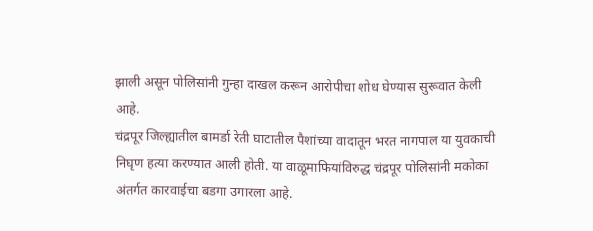झाली असून पोलिसांनी गुन्हा दाखल करून आरोपीचा शोध घेण्यास सुरूवात केली आहे.
चंद्रपूर जिल्ह्यातील बामर्डा रेती घाटातील पैशांच्या वादातून भरत नागपाल या युवकाची निघृण हत्या करण्यात आली होती. या वाळूमाफियांविरुद्ध चंद्रपूर पोलिसांनी मकोका अंतर्गत कारवाईचा बडगा उगारला आहे.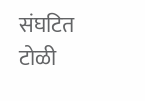संघटित टोळी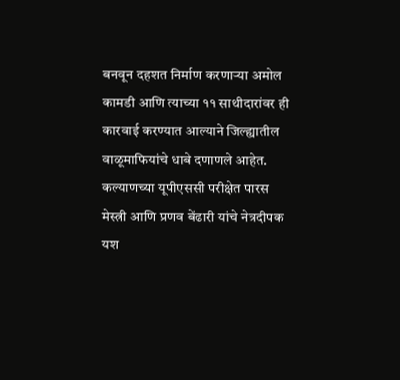बनवून दहशत निर्माण करणाऱ्या अमोल कामडी आणि त्याच्या ११ साथीदारांवर ही कारवाई करण्यात आल्याने जिल्ह्यातील वाळूमाफियांचे धाबे दणाणले आहेत.
कल्याणच्या यूपीएससी परीक्षेत पारस मेस्त्री आणि प्रणव बेंढारी यांचे नेत्रदीपक यश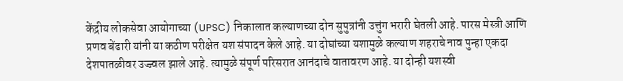केंद्रीय लोकसेवा आयोगाच्या (UPSC) निकालात कल्याणच्या दोन सुपुत्रांनी उत्तुंग भरारी घेतली आहे. पारस मेस्त्री आणि प्रणव बेंढारी यांनी या कठीण परीक्षेत यश संपादन केले आहे. या दोघांच्या यशामुळे कल्याण शहराचे नाव पुन्हा एकदा देशपातळीवर उज्ज्वल झाले आहे. त्यामुळे संपूर्ण परिसरात आनंदाचे वातावरण आहे. या दोन्ही यशस्वी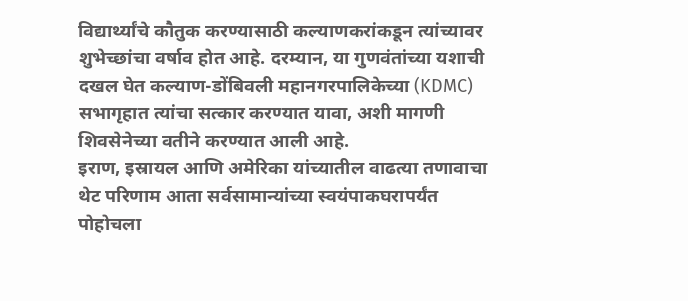विद्यार्थ्यांचे कौतुक करण्यासाठी कल्याणकरांकडून त्यांच्यावर शुभेच्छांचा वर्षाव होत आहे. दरम्यान, या गुणवंतांच्या यशाची दखल घेत कल्याण-डोंबिवली महानगरपालिकेच्या (KDMC) सभागृहात त्यांचा सत्कार करण्यात यावा, अशी मागणी शिवसेनेच्या वतीने करण्यात आली आहे.
इराण, इस्रायल आणि अमेरिका यांच्यातील वाढत्या तणावाचा थेट परिणाम आता सर्वसामान्यांच्या स्वयंपाकघरापर्यंत पोहोचला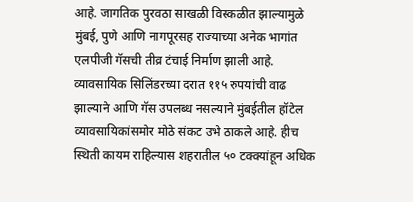आहे. जागतिक पुरवठा साखळी विस्कळीत झाल्यामुळे मुंबई, पुणे आणि नागपूरसह राज्याच्या अनेक भागांत एलपीजी गॅसची तीव्र टंचाई निर्माण झाली आहे. व्यावसायिक सिलिंडरच्या दरात ११५ रुपयांची वाढ झाल्याने आणि गॅस उपलब्ध नसल्याने मुंबईतील हॉटेल व्यावसायिकांसमोर मोठे संकट उभे ठाकले आहे. हीच स्थिती कायम राहिल्यास शहरातील ५० टक्क्यांहून अधिक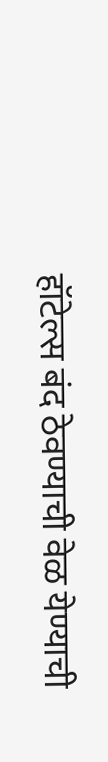हॉटेल्स बंद ठेवण्याची वेळ येण्याची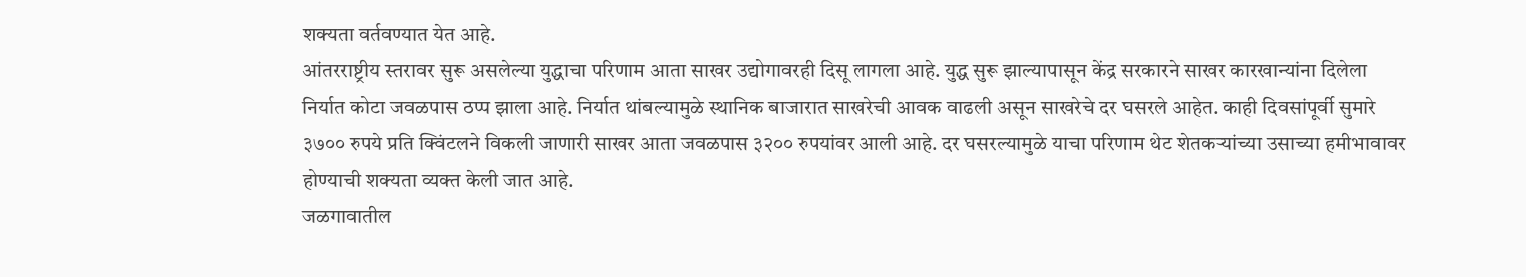शक्यता वर्तवण्यात येत आहे.
आंतरराष्ट्रीय स्तरावर सुरू असलेल्या युद्धाचा परिणाम आता साखर उद्योगावरही दिसू लागला आहे. युद्ध सुरू झाल्यापासून केंद्र सरकारने साखर कारखान्यांना दिलेला निर्यात कोटा जवळपास ठप्प झाला आहे. निर्यात थांबल्यामुळे स्थानिक बाजारात साखरेची आवक वाढली असून साखरेचे दर घसरले आहेत. काही दिवसांपूर्वी सुमारे ३७०० रुपये प्रति क्विंटलने विकली जाणारी साखर आता जवळपास ३२०० रुपयांवर आली आहे. दर घसरल्यामुळे याचा परिणाम थेट शेतकऱ्यांच्या उसाच्या हमीभावावर होण्याची शक्यता व्यक्त केली जात आहे.
जळगावातील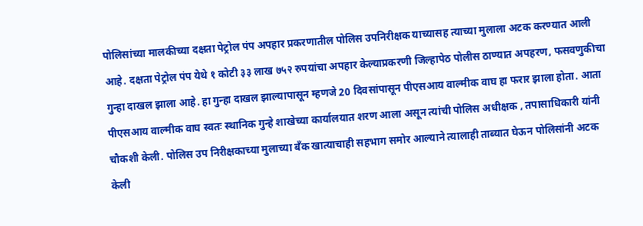पोलिसांच्या मालकीच्या दक्षता पेट्रोल पंप अपहार प्रकरणातील पोलिस उपनिरीक्षक याच्यासह त्याच्या मुलाला अटक करण्यात आली आहे. दक्षता पेट्रोल पंप येथे १ कोटी ३३ लाख ७५२ रुपयांचा अपहार केल्याप्रकरणी जिल्हापेठ पोलीस ठाण्यात अपहरण, फसवणुकीचा गुन्हा दाखल झाला आहे. हा गुन्हा दाखल झाल्यापासून म्हणजे 20 दिवसांपासून पीएसआय वाल्मीक वाघ हा फरार झाला होता. आता पीएसआय वाल्मीक वाघ स्वतः स्थानिक गुन्हे शाखेच्या कार्यालयात शरण आला असून त्यांची पोलिस अधीक्षक , तपासाधिकारी यांनी चौकशी केली. पोलिस उप निरीक्षकाच्या मुलाच्या बँक खात्याचाही सहभाग समोर आल्याने त्यालाही ताब्यात घेऊन पोलिसांनी अटक केली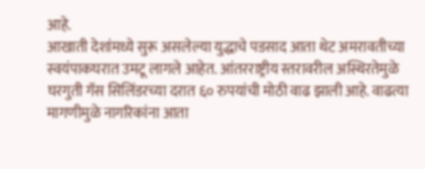आहे.
आखाती देशांमध्ये सुरू असलेल्या युद्धाचे पडसाद आता थेट अमरावतीच्या स्वयंपाकघरात उमटू लागले आहेत. आंतरराष्ट्रीय स्तरावरील अस्थिरतेमुळे घरगुती गॅस सिलिंडरच्या दरात ६० रुपयांची मोठी वाढ झाली आहे. वाढत्या मागणीमुळे नागरिकांना आता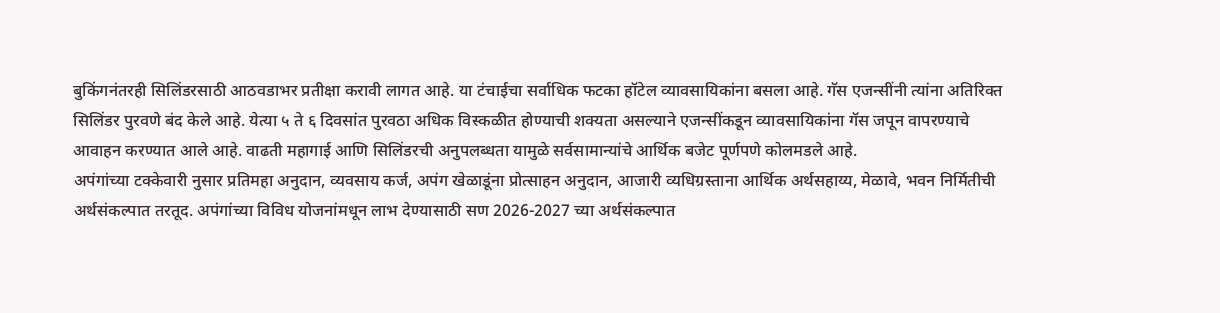बुकिंगनंतरही सिलिंडरसाठी आठवडाभर प्रतीक्षा करावी लागत आहे. या टंचाईचा सर्वाधिक फटका हॉटेल व्यावसायिकांना बसला आहे. गॅस एजन्सींनी त्यांना अतिरिक्त सिलिंडर पुरवणे बंद केले आहे. येत्या ५ ते ६ दिवसांत पुरवठा अधिक विस्कळीत होण्याची शक्यता असल्याने एजन्सींकडून व्यावसायिकांना गॅस जपून वापरण्याचे आवाहन करण्यात आले आहे. वाढती महागाई आणि सिलिंडरची अनुपलब्धता यामुळे सर्वसामान्यांचे आर्थिक बजेट पूर्णपणे कोलमडले आहे.
अपंगांच्या टक्केवारी नुसार प्रतिमहा अनुदान, व्यवसाय कर्ज, अपंग खेळाडूंना प्रोत्साहन अनुदान, आजारी व्यधिग्रस्ताना आर्थिक अर्थसहाय्य, मेळावे, भवन निर्मितीची अर्थसंकल्पात तरतूद. अपंगांच्या विविध योजनांमधून लाभ देण्यासाठी सण 2026-2027 च्या अर्थसंकल्पात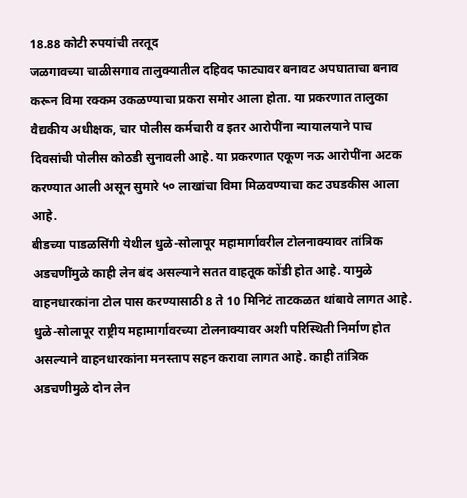18.88 कोटी रुपयांची तरतूद
जळगावच्या चाळीसगाव तालुक्यातील दहिवद फाट्यावर बनावट अपघाताचा बनाव करून विमा रक्कम उकळण्याचा प्रकरा समोर आला होता. या प्रकरणात तालुका वैद्यकीय अधीक्षक, चार पोलीस कर्मचारी व इतर आरोपींना न्यायालयाने पाच दिवसांची पोलीस कोठडी सुनावली आहे. या प्रकरणात एकूण नऊ आरोपींना अटक करण्यात आली असून सुमारे ५० लाखांचा विमा मिळवण्याचा कट उघडकीस आला आहे.
बीडच्या पाडळसिंगी येथील धुळे-सोलापूर महामार्गावरील टोलनाक्यावर तांत्रिक अडचणींमुळे काही लेन बंद असल्याने सतत वाहतूक कोंडी होत आहे. यामुळे वाहनधारकांना टोल पास करण्यासाठी 8 ते 10 मिनिटं ताटकळत थांबावे लागत आहे. धुळे-सोलापूर राष्ट्रीय महामार्गावरच्या टोलनाक्यावर अशी परिस्थिती निर्माण होत असल्याने वाहनधारकांना मनस्ताप सहन करावा लागत आहे. काही तांत्रिक अडचणीमुळे दोन लेन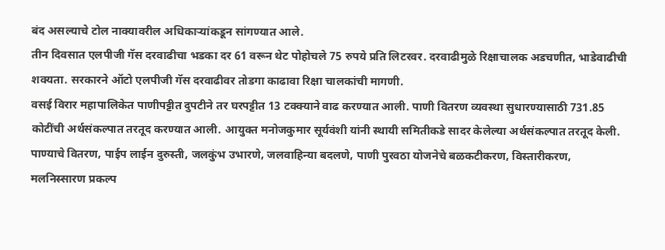बंद असल्याचे टोल नाक्यावरील अधिकाऱ्यांकडून सांगण्यात आले.
तीन दिवसात एलपीजी गॅस दरवाढीचा भडका दर 61 वरून थेट पोहोचले 75 रुपये प्रति लिटरवर. दरवाढीमुळे रिक्षाचालक अडचणीत, भाडेवाढीची शक्यता. सरकारने ऑटो एलपीजी गॅस दरवाढीवर तोडगा काढावा रिक्षा चालकांची मागणी.
वसई विरार महापालिकेत पाणीपट्टीत दुपटीने तर घरपट्टीत 13 टक्क्याने वाढ करण्यात आली. पाणी वितरण व्यवस्था सुधारण्यासाठी 731.85 कोटींची अर्थसंकल्पात तरतूद करण्यात आली. आयुक्त मनोजकुमार सूर्यवंशी यांनी स्थायी समितीकडे सादर केलेल्या अर्थसंकल्पात तरतूद केली. पाण्याचे वितरण, पाईप लाईन दुरुस्ती, जलकुंभ उभारणे, जलवाहिन्या बदलणे, पाणी पुरवठा योजनेचे बळकटीकरण, विस्तारीकरण, मलनिस्सारण प्रकल्प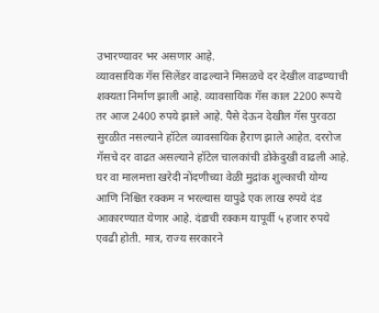उभारण्यावर भर असणार आहे.
व्यावसायिक गॅस सिलेंडर वाढल्याने मिसळचे दर देखील वाढण्याची शक्यता निर्माण झाली आहे. व्यावसायिक गॅस काल 2200 रूपये तर आज 2400 रुपये झाले आहे. पैसे देऊन देखील गॅस पुरवठा सुरळीत नसल्याने हॉटेल व्यावसायिक हैराण झाले आहेत. दररोज गॅसचे दर वाढत असल्याने हॉटेल चालकांची डोकेदुखी वाढली आहे.
घर वा मालमत्ता खरेदी नोंदणीच्या वेळी मुद्रांक शुल्काची योग्य आणि निश्चित रक्कम न भरल्यास यापुढे एक लाख रुपये दंड आकारण्यात येणार आहे. दंडाची रक्कम यापूर्वी ५ हजार रुपये एवढी होती. मात्र, राज्य सरकारने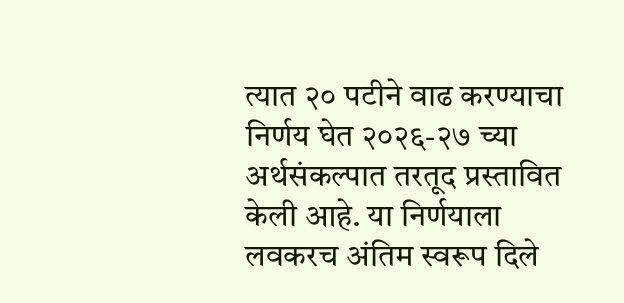त्यात २० पटीने वाढ करण्याचा निर्णय घेत २०२६-२७ च्या अर्थसंकल्पात तरतूद प्रस्तावित केली आहे. या निर्णयाला लवकरच अंतिम स्वरूप दिले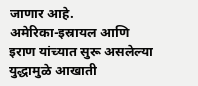जाणार आहे.
अमेरिका-इस्रायल आणि इराण यांच्यात सुरू असलेल्या युद्धामुळे आखाती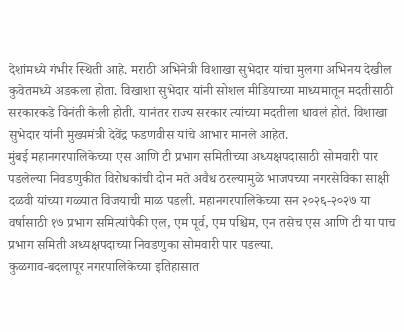देशांमध्ये गंभीर स्थिती आहे. मराठी अभिनेत्री विशाखा सुभेदार यांचा मुलगा अभिनय देखील कुवेतमध्ये अडकला होता. विखाशा सुभेदार यांनी सोशल मीडियाच्या माध्यमातून मदतीसाठी सरकारकडे विनंती केली होती. यानंतर राज्य सरकार त्यांच्या मदतीला धावलं होतं. विशाखा सुभेदार यांनी मुख्यमंत्री देवेंद्र फडणवीस यांचे आभार मानले आहेत.
मुंबई महानगरपालिकेच्या एस आणि टी प्रभाग समितीच्या अध्यक्षपदासाठी सोमवारी पार पडलेल्या निवडणुकीत विरोधकांची दोन मते अवैध ठरल्यामुळे भाजपच्या नगरसेविका साक्षी दळवी यांच्या गळ्यात विजयाची माळ पडली. महानगरपालिकेच्या सन २०२६-२०२७ या वर्षासाठी १७ प्रभाग समित्यांपैकी एल, एम पूर्व, एम पश्चिम, एन तसेच एस आणि टी या पाच प्रभाग समिती अध्यक्षपदाच्या निवडणुका सोमवारी पार पडल्या.
कुळगाव-बदलापूर नगरपालिकेच्या इतिहासात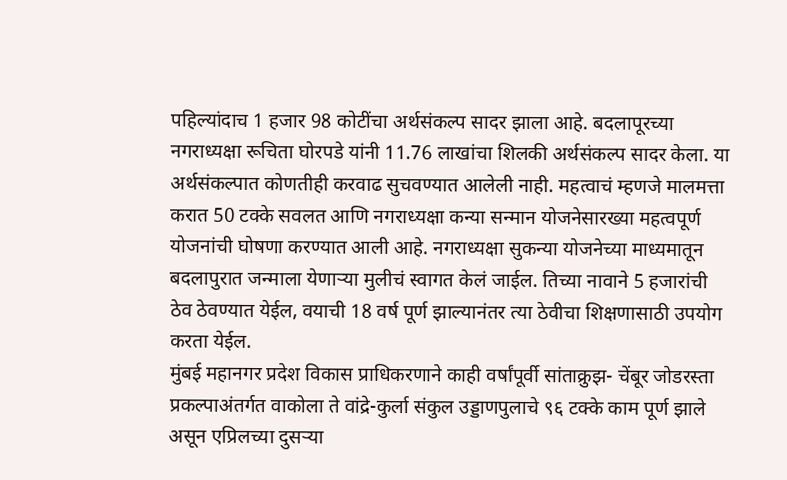पहिल्यांदाच 1 हजार 98 कोटींचा अर्थसंकल्प सादर झाला आहे. बदलापूरच्या नगराध्यक्षा रूचिता घोरपडे यांनी 11.76 लाखांचा शिलकी अर्थसंकल्प सादर केला. या अर्थसंकल्पात कोणतीही करवाढ सुचवण्यात आलेली नाही. महत्वाचं म्हणजे मालमत्ता करात 50 टक्के सवलत आणि नगराध्यक्षा कन्या सन्मान योजनेसारख्या महत्वपूर्ण योजनांची घोषणा करण्यात आली आहे. नगराध्यक्षा सुकन्या योजनेच्या माध्यमातून बदलापुरात जन्माला येणाऱ्या मुलीचं स्वागत केलं जाईल. तिच्या नावाने 5 हजारांची ठेव ठेवण्यात येईल, वयाची 18 वर्ष पूर्ण झाल्यानंतर त्या ठेवीचा शिक्षणासाठी उपयोग करता येईल.
मुंबई महानगर प्रदेश विकास प्राधिकरणाने काही वर्षांपूर्वी सांताक्रुझ- चेंबूर जोडरस्ता प्रकल्पाअंतर्गत वाकोला ते वांद्रे-कुर्ला संकुल उड्डाणपुलाचे ९६ टक्के काम पूर्ण झाले असून एप्रिलच्या दुसऱ्या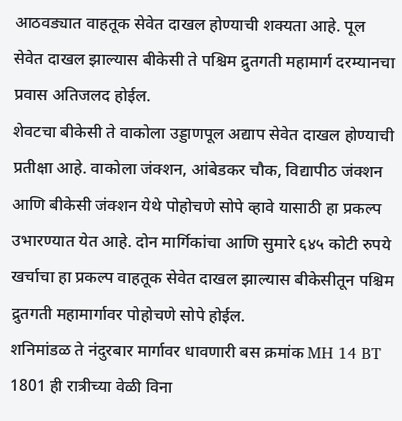आठवड्यात वाहतूक सेवेत दाखल होण्याची शक्यता आहे. पूल सेवेत दाखल झाल्यास बीकेसी ते पश्चिम द्रुतगती महामार्ग दरम्यानचा प्रवास अतिजलद होईल.
शेवटचा बीकेसी ते वाकोला उड्डाणपूल अद्याप सेवेत दाखल होण्याची प्रतीक्षा आहे. वाकोला जंक्शन, आंबेडकर चौक, विद्यापीठ जंक्शन आणि बीकेसी जंक्शन येथे पोहोचणे सोपे व्हावे यासाठी हा प्रकल्प उभारण्यात येत आहे. दोन मार्गिकांचा आणि सुमारे ६४५ कोटी रुपये खर्चाचा हा प्रकल्प वाहतूक सेवेत दाखल झाल्यास बीकेसीतून पश्चिम द्रुतगती महामार्गावर पोहोचणे सोपे होईल.
शनिमांडळ ते नंदुरबार मार्गावर धावणारी बस क्रमांक MH 14 BT 1801 ही रात्रीच्या वेळी विना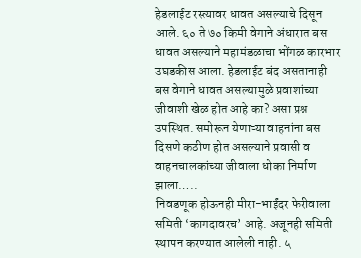हेडलाईट रस्त्यावर धावत असल्याचे दिसून आले. ६० ते ७० किमी वेगाने अंधारात बस धावत असल्याने महामंडळाचा भोंगळ कारभार उघडकीस आला. हेडलाईट बंद असतानाही बस वेगाने धावत असल्यामुळे प्रवाशांच्या जीवाशी खेळ होत आहे का? असा प्रश्न उपस्थित. समोरून येणाऱ्या वाहनांना बस दिसणे कठीण होत असल्याने प्रवासी व वाहनचालकांच्या जीवाला धोका निर्माण झाला…..
निवडणूक होऊनही मीरा-भाईंदर फेरीवाला समिती ‘कागदावरच’ आहे. अजूनही समिती स्थापन करण्यात आलेली नाही. ५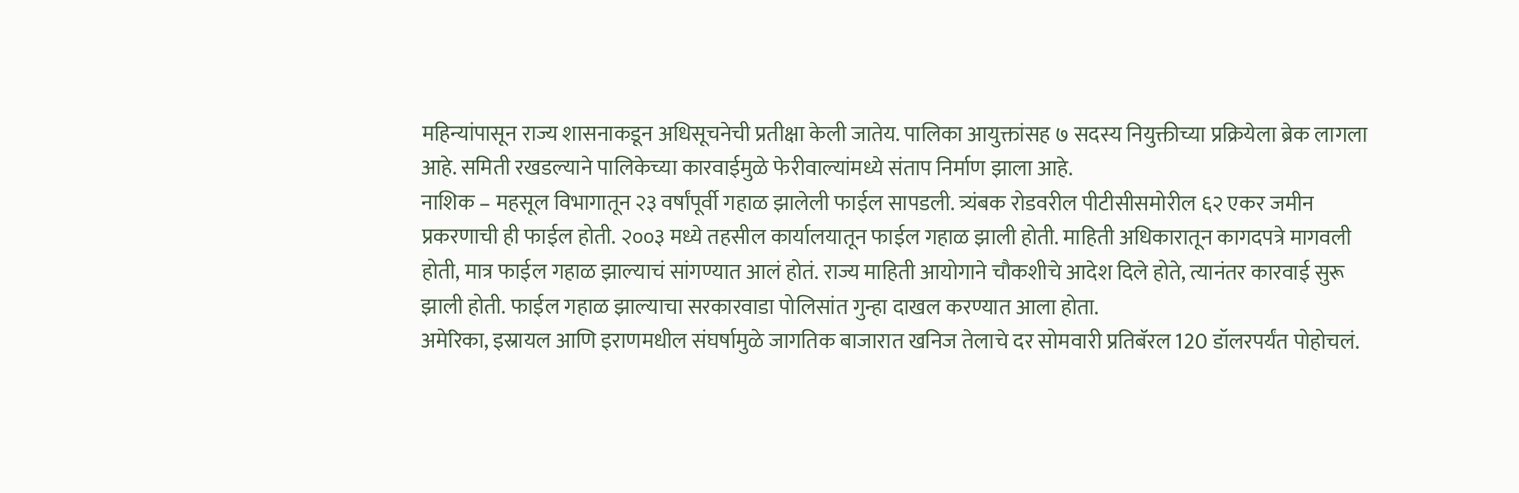महिन्यांपासून राज्य शासनाकडून अधिसूचनेची प्रतीक्षा केली जातेय. पालिका आयुक्तांसह ७ सदस्य नियुक्तीच्या प्रक्रियेला ब्रेक लागला आहे. समिती रखडल्याने पालिकेच्या कारवाईमुळे फेरीवाल्यांमध्ये संताप निर्माण झाला आहे.
नाशिक – महसूल विभागातून २३ वर्षांपूर्वी गहाळ झालेली फाईल सापडली. त्र्यंबक रोडवरील पीटीसीसमोरील ६२ एकर जमीन प्रकरणाची ही फाईल होती. २००३ मध्ये तहसील कार्यालयातून फाईल गहाळ झाली होती. माहिती अधिकारातून कागदपत्रे मागवली होती, मात्र फाईल गहाळ झाल्याचं सांगण्यात आलं होतं. राज्य माहिती आयोगाने चौकशीचे आदेश दिले होते, त्यानंतर कारवाई सुरू झाली होती. फाईल गहाळ झाल्याचा सरकारवाडा पोलिसांत गुन्हा दाखल करण्यात आला होता.
अमेरिका, इस्रायल आणि इराणमधील संघर्षामुळे जागतिक बाजारात खनिज तेलाचे दर सोमवारी प्रतिबॅरल 120 डॉलरपर्यंत पोहोचलं.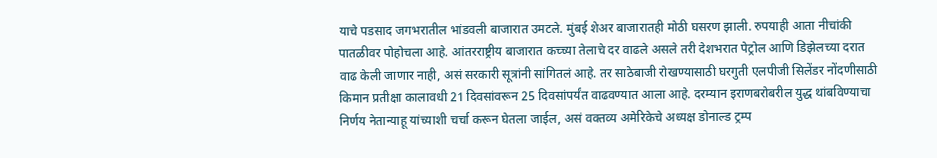याचे पडसाद जगभरातील भांडवली बाजारात उमटले. मुंबई शेअर बाजारातही मोठी घसरण झाली. रुपयाही आता नीचांकी पातळीवर पोहोचला आहे. आंतरराष्ट्रीय बाजारात कच्च्या तेलाचे दर वाढले असले तरी देशभरात पेट्रोल आणि डिझेलच्या दरात वाढ केली जाणार नाही, असं सरकारी सूत्रांनी सांगितलं आहे. तर साठेबाजी रोखण्यासाठी घरगुती एलपीजी सिलेंडर नोंदणीसाठी किमान प्रतीक्षा कालावधी 21 दिवसांवरून 25 दिवसांपर्यंत वाढवण्यात आला आहे. दरम्यान इराणबरोबरील युद्ध थांबविण्याचा निर्णय नेतान्याहू यांच्याशी चर्चा करून घेतला जाईल, असं वक्तव्य अमेरिकेचे अध्यक्ष डोनाल्ड ट्रम्प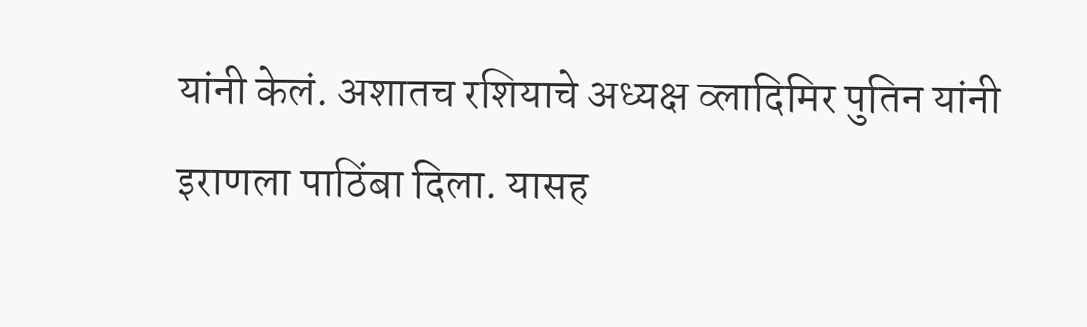यांनी केलं. अशातच रशियाचे अध्यक्ष व्लादिमिर पुतिन यांनी इराणला पाठिंबा दिला. यासह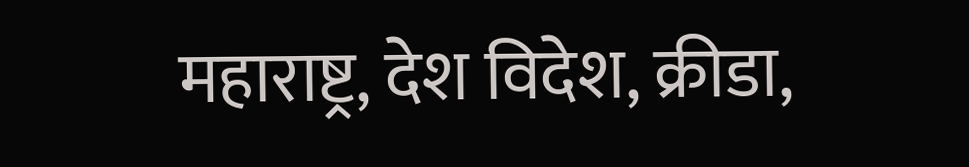महाराष्ट्र, देश विदेश, क्रीडा,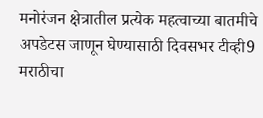मनोरंजन क्षेत्रातील प्रत्येक महत्वाच्या बातमीचे अपडेटस जाणून घेण्यासाठी दिवसभर टीव्ही9 मराठीचा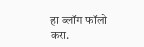हा ब्लॉग फॉलो करा.